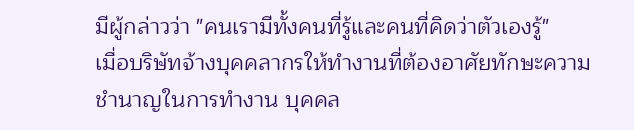มีผู้กล่าวว่า "คนเรามีทั้งคนที่รู้และคนที่คิดว่าตัวเองรู้"
เมื่อบริษัทจ้างบุคคลากรให้ทำงานที่ต้องอาศัยทักษะความชำนาญในการทำงาน บุคคล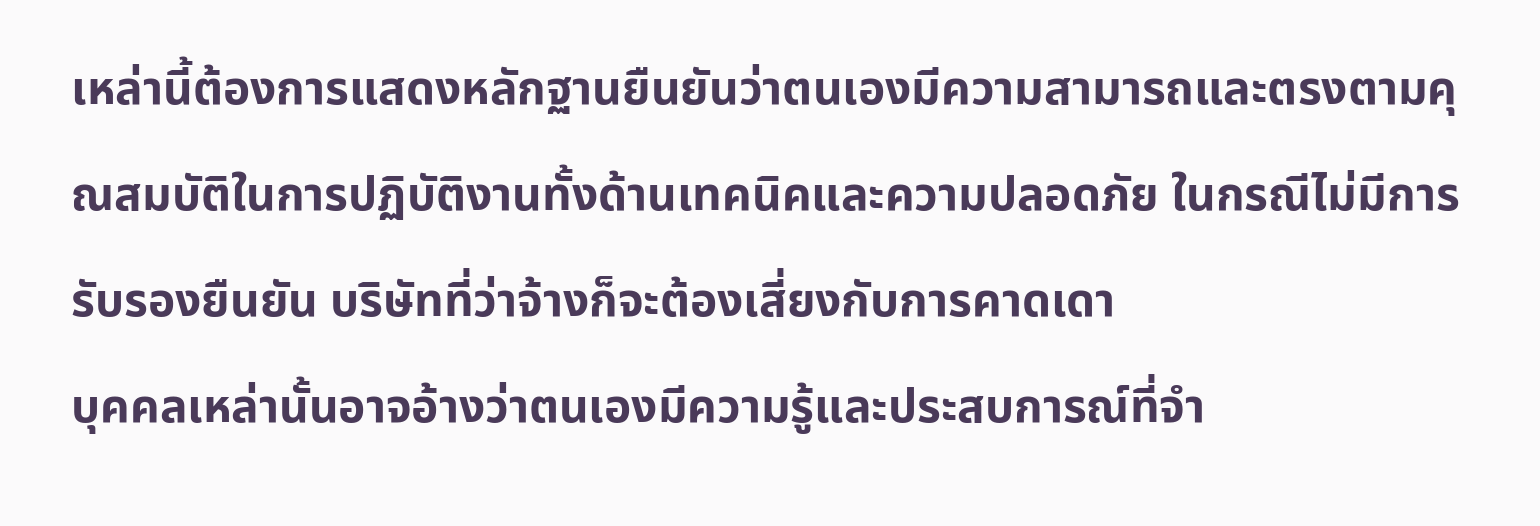เหล่านี้ต้องการแสดงหลักฐานยืนยันว่าตนเองมีความสามารถและตรงตามคุณสมบัติในการปฏิบัติงานทั้งด้านเทคนิคและความปลอดภัย ในกรณีไม่มีการรับรองยืนยัน บริษัทที่ว่าจ้างก็จะต้องเสี่ยงกับการคาดเดา
บุคคลเหล่านั้นอาจอ้างว่าตนเองมีความรู้และประสบการณ์ที่จำ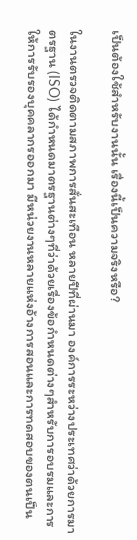เป็นต้องใช้สำหรับงานนั้น เรื่องนี้เป็นความจริงหรือ?

ในงานตรวจติดตามสภาพการสั่นสะเทือน หลายปีที่ผ่านมา องค์การระหว่างประเทศว่าด้วยการมาตรฐาน (ISO) ได้กำหนดมาตรฐานต่างๆที่ว่าด้วยเรื่องข้อกำหนดต่างๆสำหรับการอบรมและการให้การรับรองบุคคลากรออกมา มีหน่วยงานหลายแห่งอ้างการสอนและการทดสอบของตนเป็น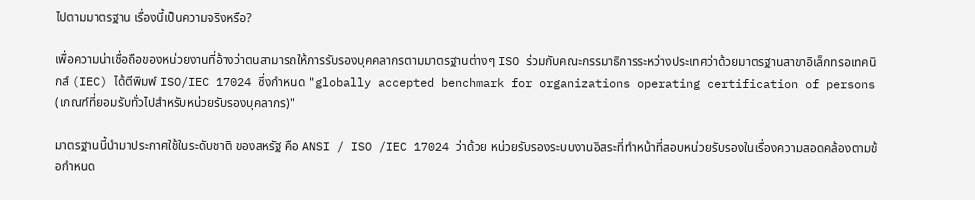ไปตามมาตรฐาน เรื่องนี้เป็นความจริงหรือ?

เพื่อความน่าเชื่อถือของหน่วยงานที่อ้างว่าตนสามารถให้การรับรองบุคคลากรตามมาตรฐานต่างๆ ISO ร่วมกับคณะกรรมาธิการระหว่างประเทศว่าด้วยมาตรฐานสาขาอิเล็กทรอเทคนิกส์ (IEC) ได้ตีพิมพ์ ISO/IEC 17024 ซึ่งกำหนด "globally accepted benchmark for organizations operating certification of persons (เกณฑ์ที่ยอมรับทั่วไปสำหรับหน่วยรับรองบุคลากร)"

มาตรฐานนี้นำมาประกาศใช้ในระดับชาติ ของสหรัฐ คือ ANSI / ISO /IEC 17024 ว่าด้วย หน่วยรับรองระบบงานอิสระที่ทำหน้าที่สอบหน่วยรับรองในเรื่องความสอดคล้องตามข้อกำหนด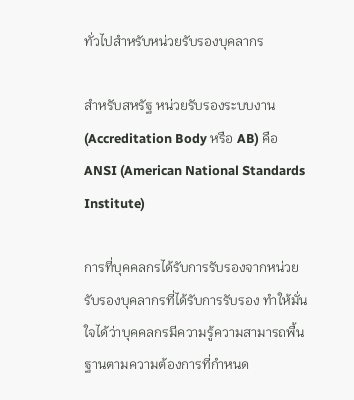ทั่วไปสำหรับหน่วยรับรองบุคลากร

สำหรับสหรัฐ หน่วยรับรองระบบงาน (Accreditation Body หรือ AB) คือ ANSI (American National Standards Institute)

การที่บุคคลกรได้รับการรับรองจากหน่วยรับรองบุคลากรที่ได้รับการรับรอง ทำให้มั่นใจได้ว่าบุคคลกรมีความรู้ความสามารถพื้นฐานตามความต้องการที่กำหนด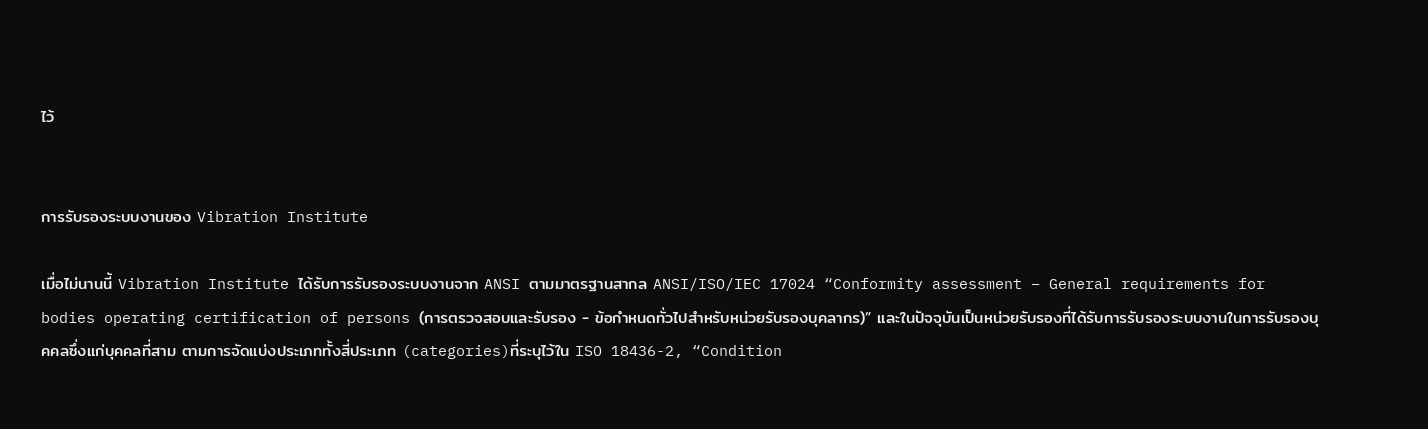ไว้


การรับรองระบบงานของ Vibration Institute

เมื่อไม่นานนี้ Vibration Institute ได้รับการรับรองระบบงานจาก ANSI ตามมาตรฐานสากล ANSI/ISO/IEC 17024 “Conformity assessment – General requirements for bodies operating certification of persons (การตรวจสอบและรับรอง - ข้อกำหนดทั่วไปสำหรับหน่วยรับรองบุคลากร)” และในปัจจุบันเป็นหน่วยรับรองที่ได้รับการรับรองระบบงานในการรับรองบุคคลซึ่งแก่บุคคลที่สาม ตามการจัดแบ่งประเภททั้งสี่ประเภท (categories)ที่ระบุไว้ใน ISO 18436-2, “Condition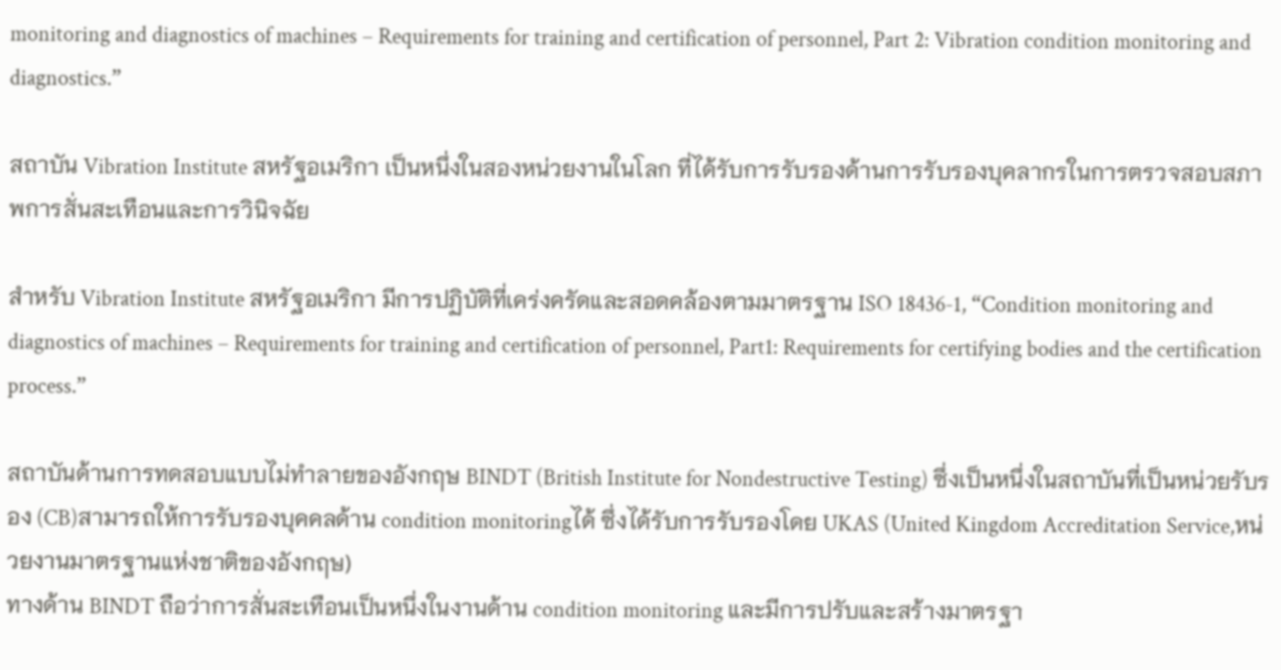monitoring and diagnostics of machines – Requirements for training and certification of personnel, Part 2: Vibration condition monitoring and diagnostics.”

สถาบัน Vibration Institute สหรัฐอเมริกา เป็นหนึ่งในสองหน่วยงานในโลก ที่ได้รับการรับรองด้านการรับรองบุคลากรในการตรวจสอบสภาพการสั่นสะเทือนและการวินิจฉัย

สำหรับ Vibration Institute สหรัฐอเมริกา มีการปฏิบัติที่เคร่งครัดและสอดคล้องตามมาตรฐาน ISO 18436-1, “Condition monitoring and diagnostics of machines – Requirements for training and certification of personnel, Part1: Requirements for certifying bodies and the certification process.”

สถาบันด้านการทดสอบแบบไม่ทำลายของอังกฤษ BINDT (British Institute for Nondestructive Testing) ซึ่งเป็นหนึ่งในสถาบันที่เป็นหน่วยรับรอง (CB)สามารถให้การรับรองบุคคลด้าน condition monitoringได้ ซึ่งได้รับการรับรองโดย UKAS (United Kingdom Accreditation Service,หน่วยงานมาตรฐานแห่งชาติของอังกฤษ)
ทางด้าน BINDT ถือว่าการสั่นสะเทือนเป็นหนึ่งในงานด้าน condition monitoring และมีการปรับและสร้างมาตรฐา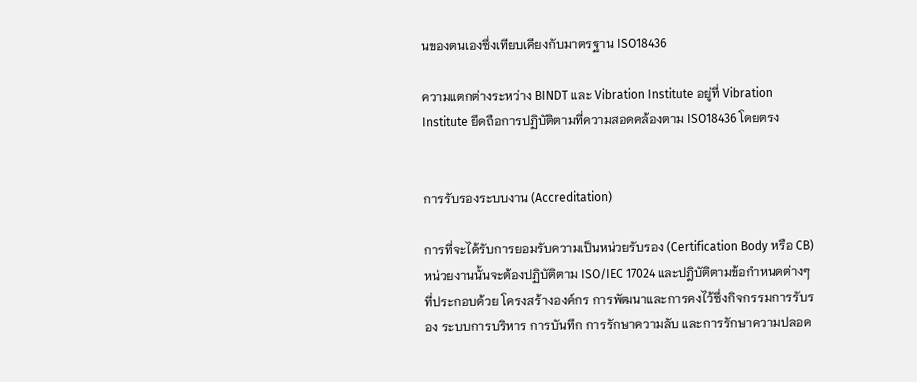นของตนเองซึ่งเทียบเคียงกับมาตรฐาน ISO18436

ความแตกต่างระหว่าง BINDT และ Vibration Institute อยู่ที่ Vibration Institute ยึดถือการปฏิบัติตามที่ความสอดคล้องตาม ISO18436 โดยตรง


การรับรองระบบงาน (Accreditation)

การที่จะได้รับการยอมรับความเป็นหน่วยรับรอง (Certification Body หรือ CB) หน่วยงานนั้นจะต้องปฏิบัติตาม ISO/IEC 17024 และปฎิบัติตามข้อกำหนดต่างๆ ที่ประกอบด้วย โครงสร้างองค์กร การพัฒนาและการคงไว้ซึ่งกิจกรรมการรับรอง ระบบการบริหาร การบันทึก การรักษาความลับ และการรักษาความปลอด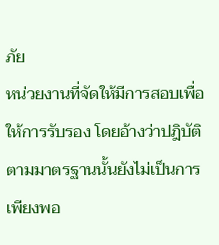ภัย
หน่วยงานที่จัดให้มีการสอบเพื่อให้การรับรอง โดยอ้างว่าปฎิบัติตามมาตรฐานนั้นยังไม่เป็นการเพียงพอ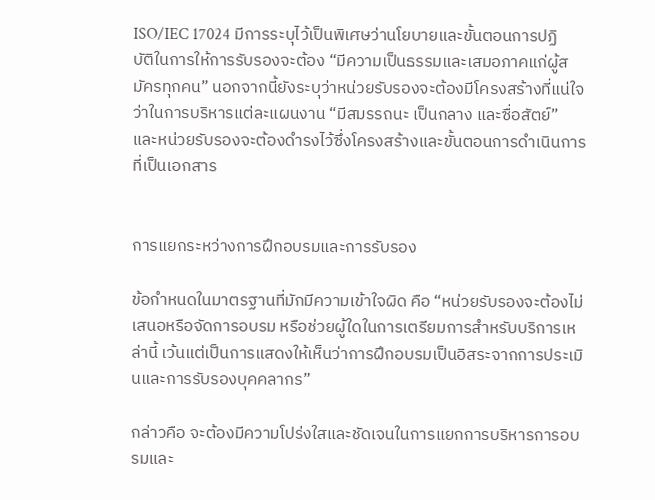ISO/IEC 17024 มีการระบุไว้เป็นพิเศษว่านโยบายและขั้นตอนการปฏิบัติในการให้การรับรองจะต้อง “มีความเป็นธรรมและเสมอภาคแก่ผู้สมัครทุกคน” นอกจากนี้ยังระบุว่าหน่วยรับรองจะต้องมีโครงสร้างที่แน่ใจว่าในการบริหารแต่ละแผนงาน “มีสมรรถนะ เป็นกลาง และซื่อสัตย์” และหน่วยรับรองจะต้องดำรงไว้ซึ่งโครงสร้างและขั้นตอนการดำเนินการที่เป็นเอกสาร


การแยกระหว่างการฝึกอบรมและการรับรอง

ข้อกำหนดในมาตรฐานที่มักมีความเข้าใจผิด คือ “หน่วยรับรองจะต้องไม่เสนอหรือจัดการอบรม หรือช่วยผู้ใดในการเตรียมการสำหรับบริการเหล่านี้ เว้นแต่เป็นการแสดงให้เห็นว่าการฝึกอบรมเป็นอิสระจากการประเมินและการรับรองบุคคลากร”

กล่าวคือ จะต้องมีความโปร่งใสและชัดเจนในการแยกการบริหารการอบรมและ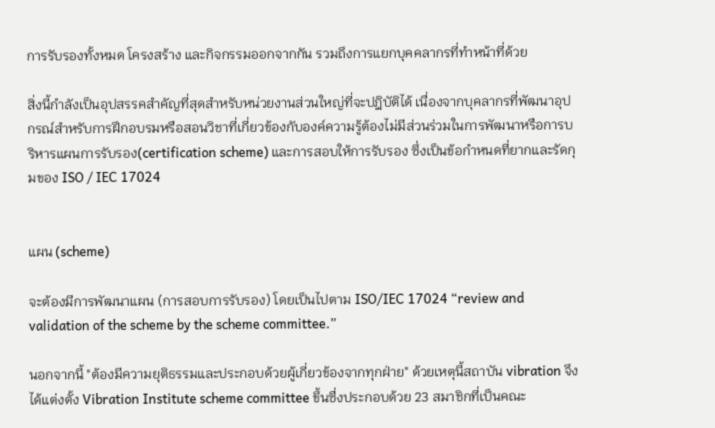การรับรองทั้งหมด โครงสร้าง และกิจกรรมออกจากกัน รวมถึงการแยกบุคคลากรที่ทำหน้าที่ด้วย

สิ่งนี้กำลังเป็นอุปสรรคสำคัญที่สุดสำหรับหน่วยงานส่วนใหญ่ที่จะปฎิบัติได้ เนื่องจากบุคลากรที่พัฒนาอุปกรณ์สำหรับการฝึกอบรมหรือสอนวิชาที่เกี่ยวข้องกับองค์ความรู้ต้องไม่มีส่วนร่วมในการพัฒนาหรือการบริหารแผนการรับรอง(certification scheme) และการสอบให้การรับรอง ซึ่งเป็นข้อกำหนดที่ยากและรัดกุมของ ISO / IEC 17024


แผน (scheme)

จะต้องมีการพัฒนาแผน (การสอบการรับรอง) โดยเป็นไปตาม ISO/IEC 17024 “review and validation of the scheme by the scheme committee.”

นอกจากนี้ "ต้องมีความยุติธรรมและประกอบด้วยผู้เกี่ยวข้องจากทุกฝ่าย" ด้วยเหตุนี้สถาบัน vibration จึงได้แต่งตั้ง Vibration Institute scheme committee ขึ้นซื่งประกอบด้วย 23 สมาชิกที่เป็นคณะ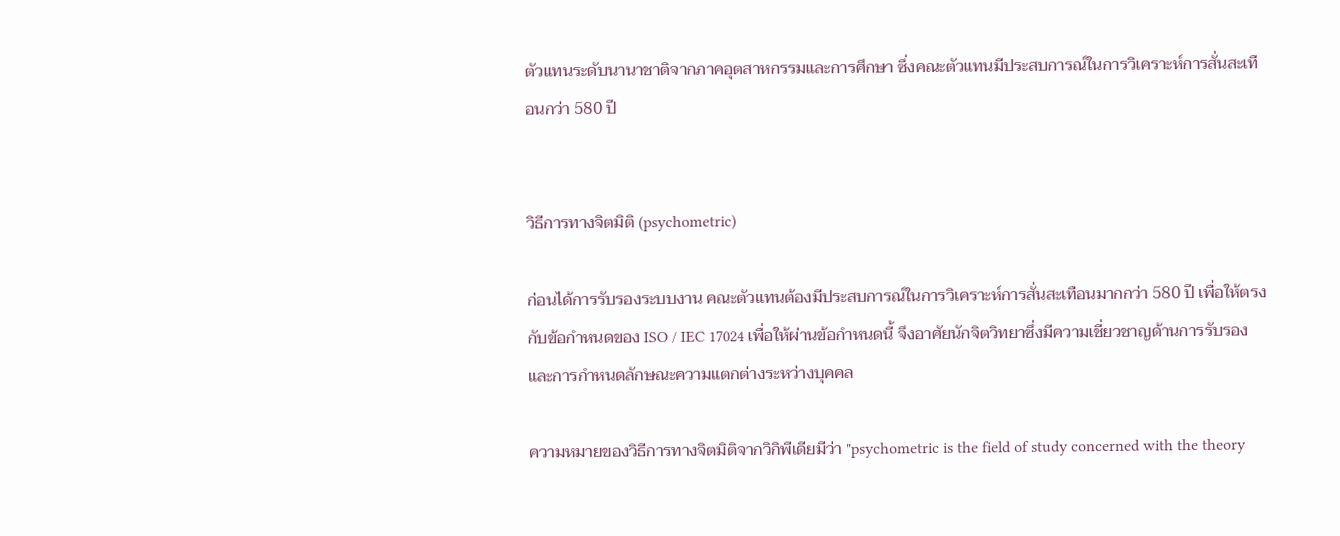ตัวแทนระดับนานาชาติจากภาคอุตสาหกรรมและการศึกษา ซึ่งคณะตัวแทนมีประสบการณ์ในการวิเคราะห์การสั่นสะเทือนกว่า 580 ปี


วิธีการทางจิตมิติ (psychometric)

ก่อนได้การรับรองระบบงาน คณะตัวแทนต้องมีประสบการณ์ในการวิเคราะห์การสั่นสะเทือนมากกว่า 580 ปี เพื่อให้ตรงกับข้อกำหนดของ ISO / IEC 17024 เพื่อให้ผ่านข้อกำหนดนี้ จึงอาศัยนักจิตวิทยาซึ่งมีความเชี่ยวชาญด้านการรับรองและการกำหนดลักษณะความแตกต่างระหว่างบุคคล

ความหมายของวิธีการทางจิตมิติจากวิกิพีเดียมีว่า "psychometric is the field of study concerned with the theory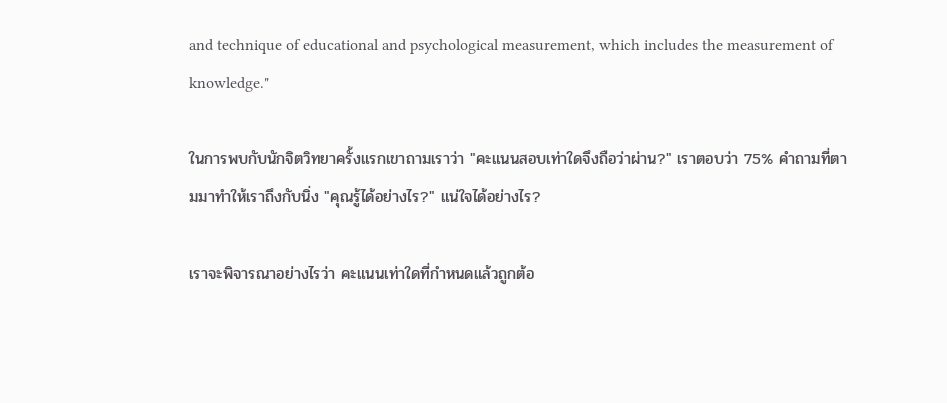and technique of educational and psychological measurement, which includes the measurement of knowledge."

ในการพบกับนักจิตวิทยาครั้งแรกเขาถามเราว่า "คะแนนสอบเท่าใดจึงถือว่าผ่าน?" เราตอบว่า 75% คำถามที่ตามมาทำให้เราถึงกับนิ่ง "คุณรู้ได้อย่างไร?" แน่ใจได้อย่างไร?

เราจะพิจารณาอย่างไรว่า คะแนนเท่าใดที่กำหนดแล้วถูกต้อ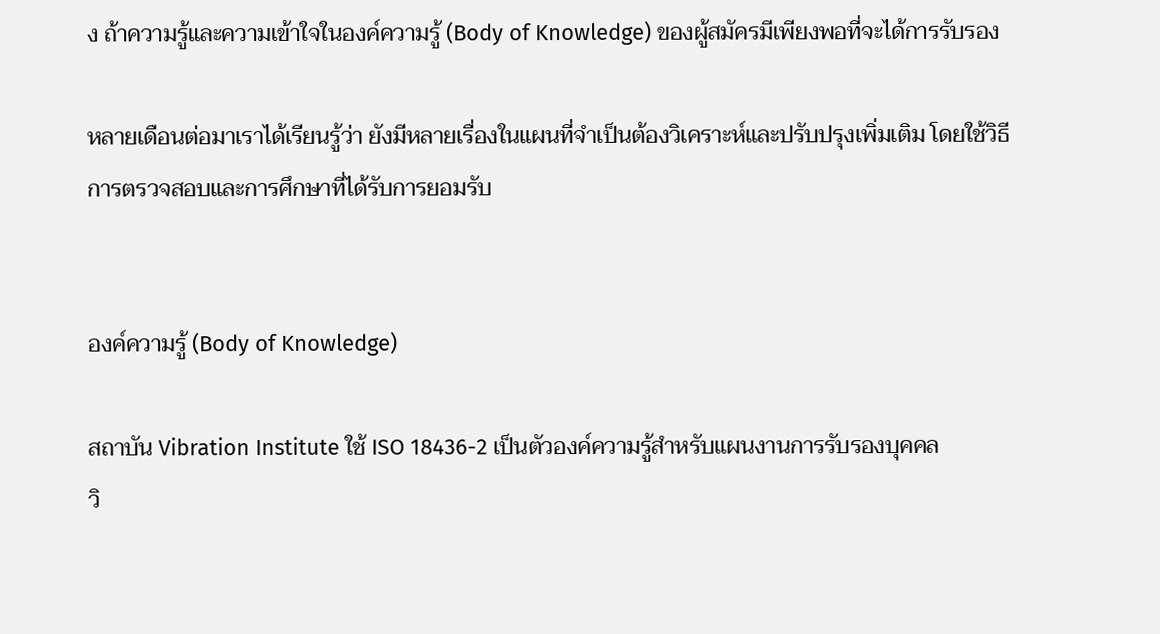ง ถ้าความรู้และความเข้าใจในองค์ความรู้ (Body of Knowledge) ของผู้สมัครมีเพียงพอที่จะได้การรับรอง

หลายเดือนต่อมาเราได้เรียนรู้ว่า ยังมีหลายเรื่องในแผนที่จำเป็นต้องวิเคราะห์และปรับปรุงเพิ่มเติม โดยใช้วิธีการตรวจสอบและการศึกษาที่ได้รับการยอมรับ


องค์ความรู้ (Body of Knowledge)

สถาบัน Vibration Institute ใช้ ISO 18436-2 เป็นตัวองค์ความรู้สำหรับแผนงานการรับรองบุคคล
วิ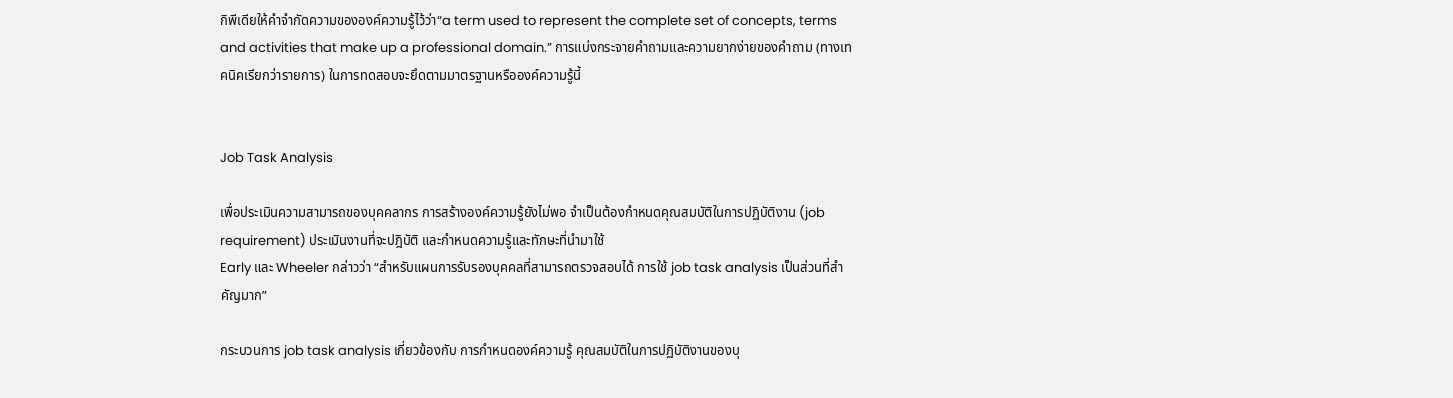กิพีเดียให้คำจำกัดความขององค์ความรู้ไว้ว่า“a term used to represent the complete set of concepts, terms and activities that make up a professional domain.” การแบ่งกระจายคำถามและความยากง่ายของคำถาม (ทางเทคนิคเรียกว่ารายการ) ในการทดสอบจะยึดตามมาตรฐานหรือองค์ความรู้นี้


Job Task Analysis

เพื่อประเมินความสามารถของบุคคลากร การสร้างองค์ความรู้ยังไม่พอ จำเป็นต้องกำหนดคุณสมบัติในการปฏิบัติงาน (job requirement) ประเมินงานที่จะปฎิบัติ และกำหนดความรู้และทักษะที่นำมาใช้
Early และ Wheeler กล่าวว่า “สำหรับแผนการรับรองบุคคลที่สามารถตรวจสอบได้ การใช้ job task analysis เป็นส่วนที่สำคัญมาก”

กระบวนการ job task analysis เกี่ยวข้องกับ การกำหนดองค์ความรู้ คุณสมบัติในการปฏิบัติงานของบุ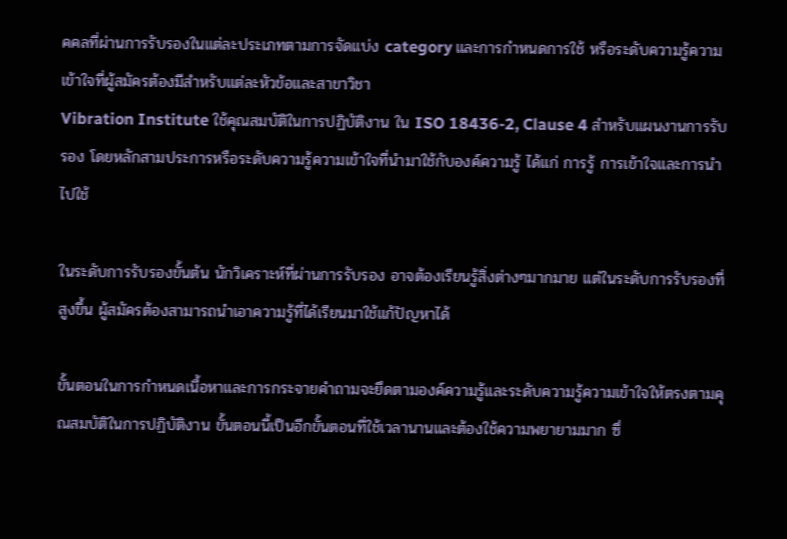คคลที่ผ่านการรับรองในแต่ละประเภทตามการจัดแบ่ง category และการกำหนดการใช้ หรือระดับความรู้ความเข้าใจที่ผู้สมัครต้องมีสำหรับแต่ละหัวข้อและสาขาวิชา
Vibration Institute ใช้คุณสมบัติในการปฏิบัติงาน ใน ISO 18436-2, Clause 4 สำหรับแผนงานการรับรอง โดยหลักสามประการหรือระดับความรู้ความเข้าใจที่นำมาใช้กับองค์ความรู้ ได้แก่ การรู้ การเข้าใจและการนำไปใช้

ในระดับการรับรองขั้นต้น นักวิเคราะห์ที่ผ่านการรับรอง อาจต้องเรียนรู้สิ่งต่างๆมากมาย แต่ในระดับการรับรองที่สูงขึ้น ผู้สมัครต้องสามารถนำเอาความรู้ที่ได้เรียนมาใช้แก้ปัญหาได้

ขั้นตอนในการกำหนดเนื้อหาและการกระจายคำถามจะยึดตามองค์ความรู้และระดับความรู้ความเข้าใจให้ตรงตามคุณสมบัติในการปฏิบัติงาน ขั้นตอนนี้เป็นอีกขั้นตอนที่ใช้เวลานานและต้องใช้ความพยายามมาก ซึ่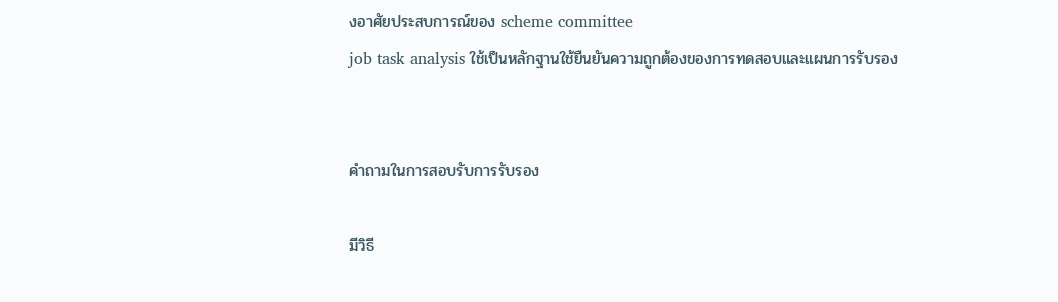งอาศัยประสบการณ์ของ scheme committee
job task analysis ใช้เป็นหลักฐานใช้ยืนยันความถูกต้องของการทดสอบและแผนการรับรอง


คำถามในการสอบรับการรับรอง

มีวิธี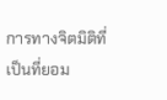การทางจิตมิติที่เป็นที่ยอม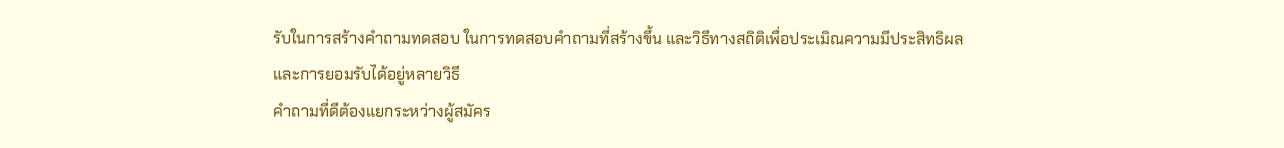รับในการสร้างคำถามทดสอบ ในการทดสอบคำถามที่สร้างขึ้น และวิธีทางสถิติเพื่อประเมิณความมีประสิทธิผลและการยอมรับได้อยู่หลายวิธี
คำถามที่ดีต้องแยกระหว่างผู้สมัคร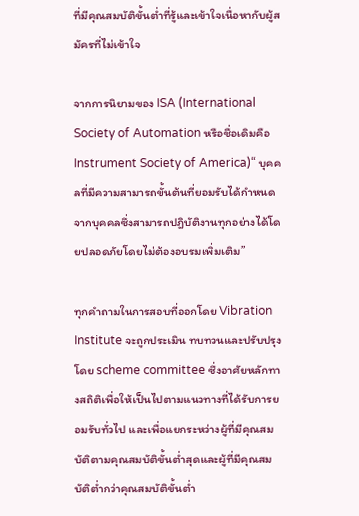ที่มีคุณสมบัติขั้นต่ำที่รู้และเข้าใจเนื่อหากับผู้สมัครที่ไม่เข้าใจ

จากการนิยามของ ISA (International Society of Automation หรือชื่อเดิมคือ Instrument Society of America)“ บุคคลที่มีความสามารถขั้นต้นที่ยอมรับได้กำหนดจากบุคคลซึ่งสามารถปฎิบัติงานทุกอย่างได้โดยปลอดภัยโดยไม่ต้องอบรมเพิ่มเติม”

ทุกคำถามในการสอบที่ออกโดย Vibration Institute จะถูกประเมิน ทบทวนและปรับปรุงโดย scheme committee ซึ่งอาศัยหลักทางสถิติเพื่อให้เป็นไปตามแนวทางที่ได้รับการยอมรับทั่วไป และเพื่อแยกระหว่างผู้ที่มีคุณสมบัติตามคุณสมบัติขั้นต่ำสุดและผู้ที่มีคุณสมบัติต่ำกว่าคุณสมบัติขั้นต่ำ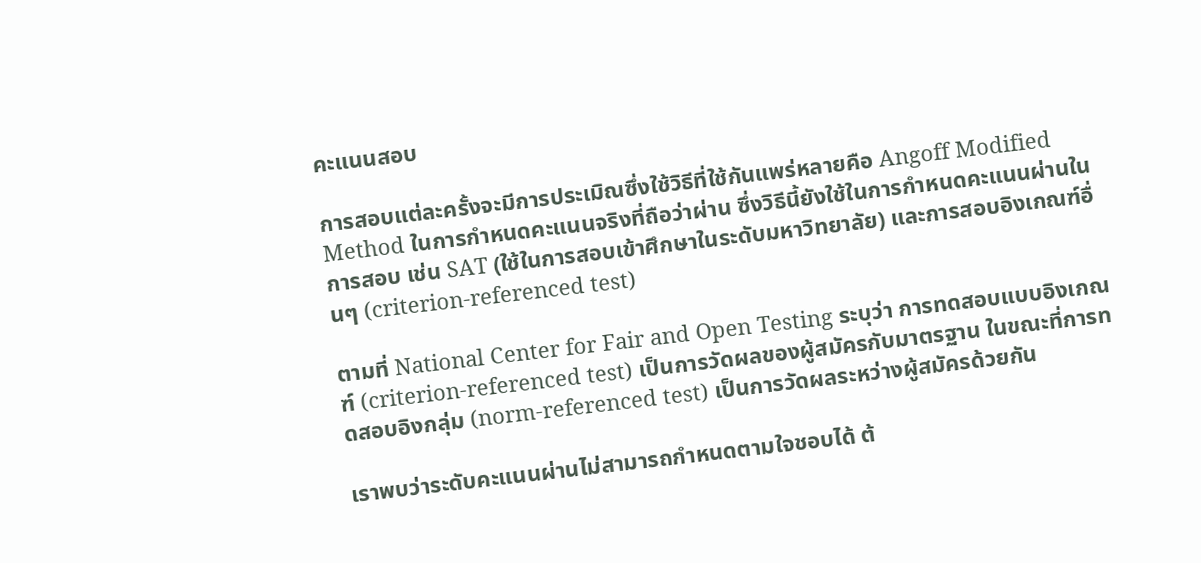คะแนนสอบ

การสอบแต่ละครั้งจะมีการประเมิณซึ่งใช้วิธีที่ใช้กันแพร่หลายคือ Angoff Modified Method ในการกำหนดคะแนนจริงที่ถือว่าผ่าน ซึ่งวิธีนี้ยังใช้ในการกำหนดคะแนนผ่านในการสอบ เช่น SAT (ใช้ในการสอบเข้าศึกษาในระดับมหาวิทยาลัย) และการสอบอิงเกณฑ์อื่นๆ (criterion-referenced test)

ตามที่ National Center for Fair and Open Testing ระบุว่า การทดสอบแบบอิงเกณฑ์ (criterion-referenced test) เป็นการวัดผลของผู้สมัครกับมาตรฐาน ในขณะที่การทดสอบอิงกลุ่ม (norm-referenced test) เป็นการวัดผลระหว่างผู้สมัครด้วยกัน

เราพบว่าระดับคะแนนผ่านไม่สามารถกำหนดตามใจชอบได้ ต้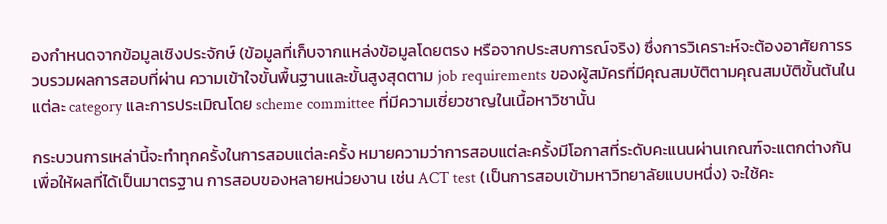องกำหนดจากข้อมูลเชิงประจักษ์ (ข้อมูลที่เก็บจากแหล่งข้อมูลโดยตรง หรือจากประสบการณ์จริง) ซึ่งการวิเคราะห์จะต้องอาศัยการรวบรวมผลการสอบที่ผ่าน ความเข้าใจขั้นพื้นฐานและขั้นสูงสุดตาม job requirements ของผู้สมัครที่มีคุณสมบัติตามคุณสมบัติขั้นต้นในแต่ละ category และการประเมิณโดย scheme committee ที่มีความเชี่ยวชาญในเนื้อหาวิชานั้น

กระบวนการเหล่านี้จะทำทุกครั้งในการสอบแต่ละครั้ง หมายความว่าการสอบแต่ละครั้งมีโอกาสที่ระดับคะแนนผ่านเกณฑ์จะแตกต่างกัน เพื่อให้ผลที่ได้เป็นมาตรฐาน การสอบของหลายหน่วยงาน เช่น ACT test (เป็นการสอบเข้ามหาวิทยาลัยแบบหนึ่ง) จะใช้คะ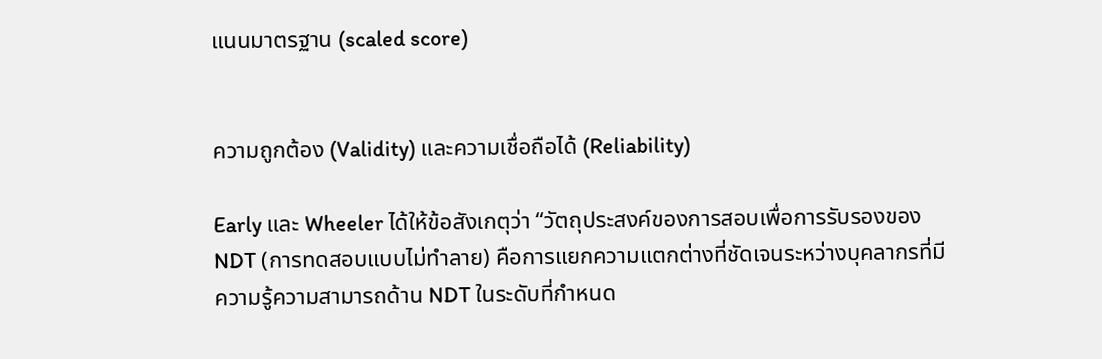แนนมาตรฐาน (scaled score)


ความถูกต้อง (Validity) และความเชื่อถือได้ (Reliability)

Early และ Wheeler ได้ให้ข้อสังเกตุว่า “วัตถุประสงค์ของการสอบเพื่อการรับรองของ NDT (การทดสอบแบบไม่ทำลาย) คือการแยกความแตกต่างที่ชัดเจนระหว่างบุคลากรที่มีความรู้ความสามารถด้าน NDT ในระดับที่กำหนด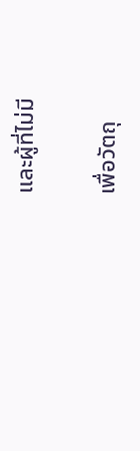และผู้ที่ไม่มี

เพื่อวัตถุ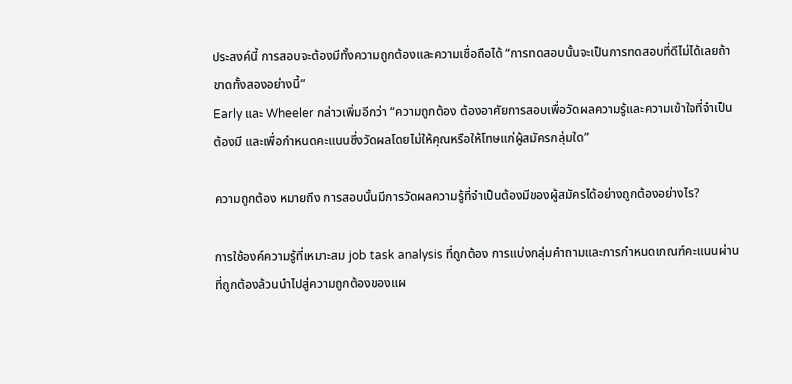ประสงค์นี้ การสอบจะต้องมีทั้งความถูกต้องและความเชื่อถือได้ “การทดสอบนั้นจะเป็นการทดสอบที่ดีไม่ได้เลยถ้าขาดทั้งสองอย่างนี้”
Early และ Wheeler กล่าวเพิ่มอีกว่า “ความถูกต้อง ต้องอาศัยการสอบเพื่อวัดผลความรู้และความเข้าใจที่จำเป็นต้องมี และเพื่อกำหนดคะแนนซึ่งวัดผลโดยไม่ให้คุณหรือให้โทษแก่ผู้สมัครกลุ่มใด”

ความถูกต้อง หมายถึง การสอบนั้นมีการวัดผลความรู้ที่จำเป็นต้องมีของผู้สมัครได้อย่างถูกต้องอย่างไร?

การใช้องค์ความรู้ที่เหมาะสม job task analysis ที่ถูกต้อง การแบ่งกลุ่มคำถามและการกำหนดเกณฑ์คะแนนผ่านที่ถูกต้องล้วนนำไปสู่ความถูกต้องของแผ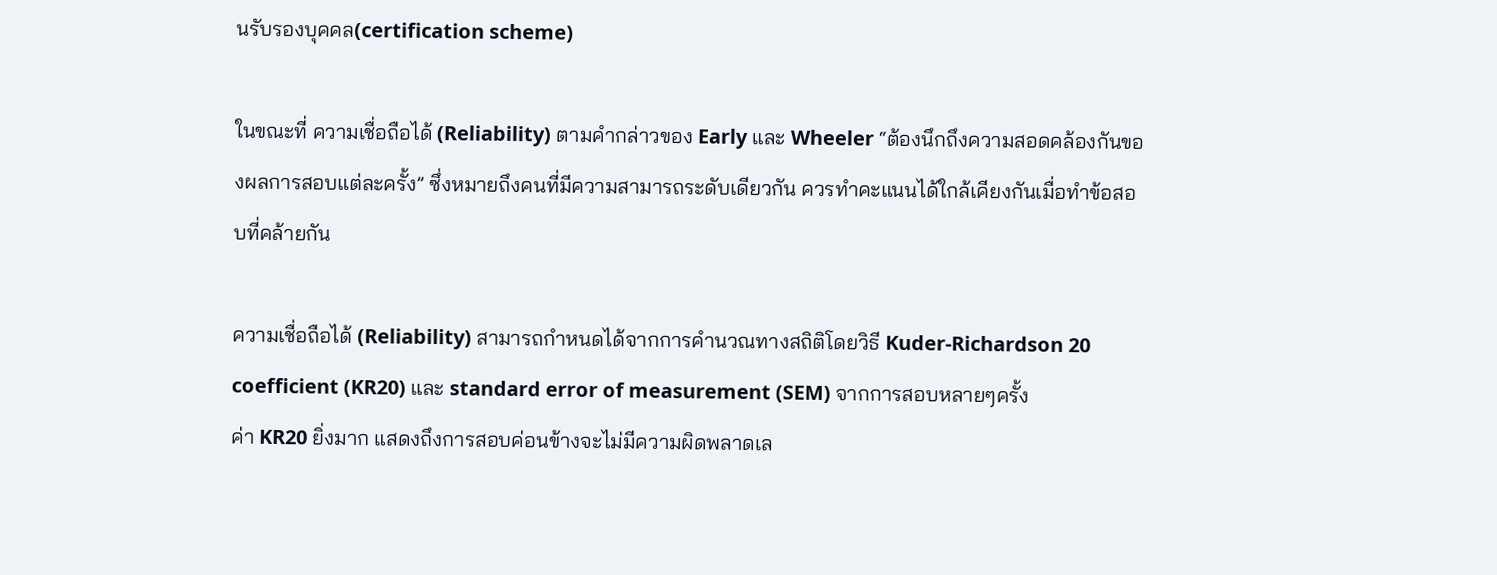นรับรองบุคคล(certification scheme)

ในขณะที่ ความเชื่อถือได้ (Reliability) ตามคำกล่าวของ Early และ Wheeler “ต้องนึกถึงความสอดคล้องกันของผลการสอบแต่ละครั้ง” ซึ่งหมายถึงคนที่มีความสามารถระดับเดียวกัน ควรทำคะแนนได้ใกล้เคียงกันเมื่อทำข้อสอบที่คล้ายกัน

ความเชื่อถือได้ (Reliability) สามารถกำหนดได้จากการคำนวณทางสถิติโดยวิธี Kuder-Richardson 20 coefficient (KR20) และ standard error of measurement (SEM) จากการสอบหลายๆครั้ง
ค่า KR20 ยิ่งมาก แสดงถึงการสอบค่อนข้างจะไม่มีความผิดพลาดเล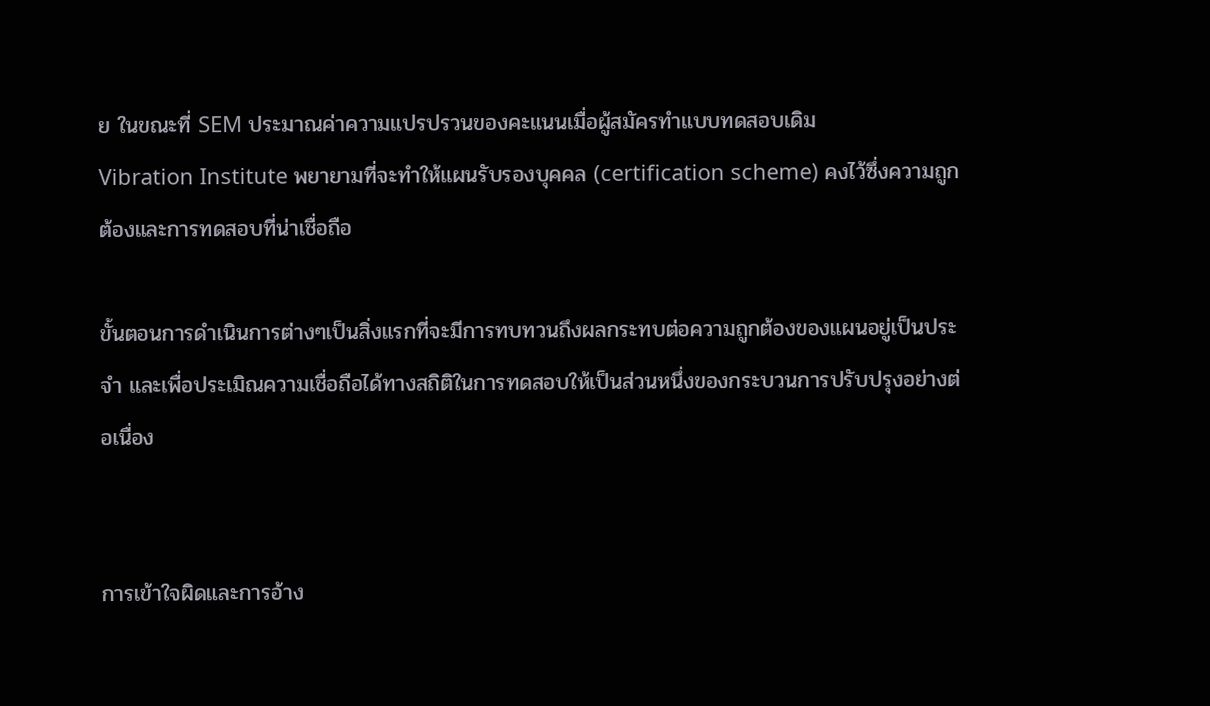ย ในขณะที่ SEM ประมาณค่าความแปรปรวนของคะแนนเมื่อผู้สมัครทำแบบทดสอบเดิม
Vibration Institute พยายามที่จะทำให้แผนรับรองบุคคล (certification scheme) คงไว้ซึ่งความถูกต้องและการทดสอบที่น่าเชื่อถือ

ขั้นตอนการดำเนินการต่างๆเป็นสิ่งแรกที่จะมีการทบทวนถึงผลกระทบต่อความถูกต้องของแผนอยู่เป็นประจำ และเพื่อประเมิณความเชื่อถือได้ทางสถิติในการทดสอบให้เป็นส่วนหนึ่งของกระบวนการปรับปรุงอย่างต่อเนื่อง


การเข้าใจผิดและการอ้าง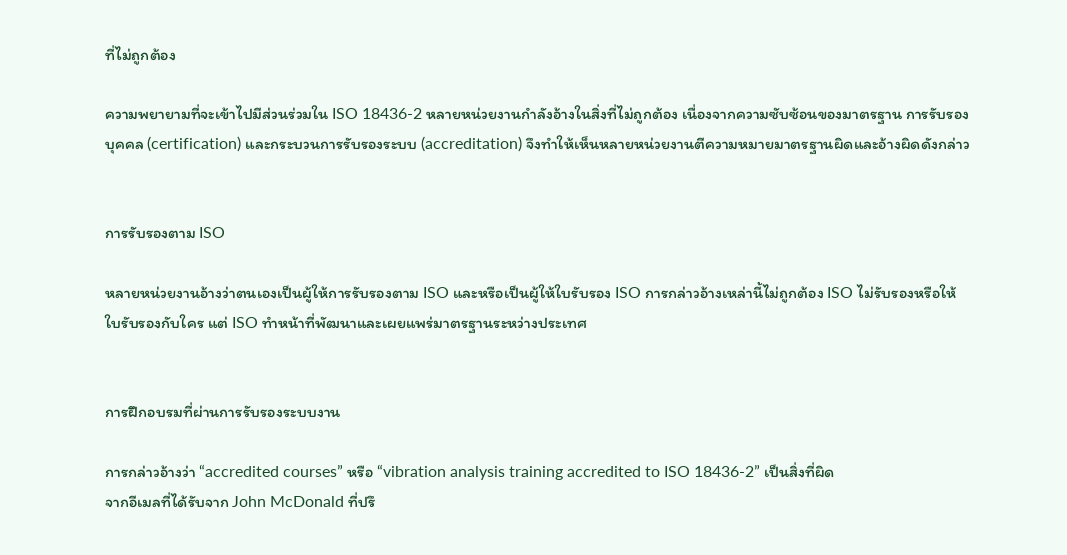ที่ไม่ถูกต้อง

ความพยายามที่จะเข้าไปมีส่วนร่วมใน ISO 18436-2 หลายหน่วยงานกำลังอ้างในสิ่งที่ไม่ถูกต้อง เนื่องจากความซับซ้อนของมาตรฐาน การรับรองบุคคล (certification) และกระบวนการรับรองระบบ (accreditation) จึงทำให้เห็นหลายหน่วยงานตีความหมายมาตรฐานผิดและอ้างผิดดังกล่าว


การรับรองตาม ISO

หลายหน่วยงานอ้างว่าตนเองเป็นผู้ให้การรับรองตาม ISO และหรือเป็นผู้ให้ใบรับรอง ISO การกล่าวอ้างเหล่านี้ไม่ถูกต้อง ISO ไม่รับรองหรือให้ใบรับรองกับใคร แต่ ISO ทำหน้าที่พัฒนาและเผยแพร่มาตรฐานระหว่างประเทศ


การฝึกอบรมที่ผ่านการรับรองระบบงาน

การกล่าวอ้างว่า “accredited courses” หรือ “vibration analysis training accredited to ISO 18436-2” เป็นสิ่งที่ผิด
จากอีเมลที่ได้รับจาก John McDonald ที่ปรึ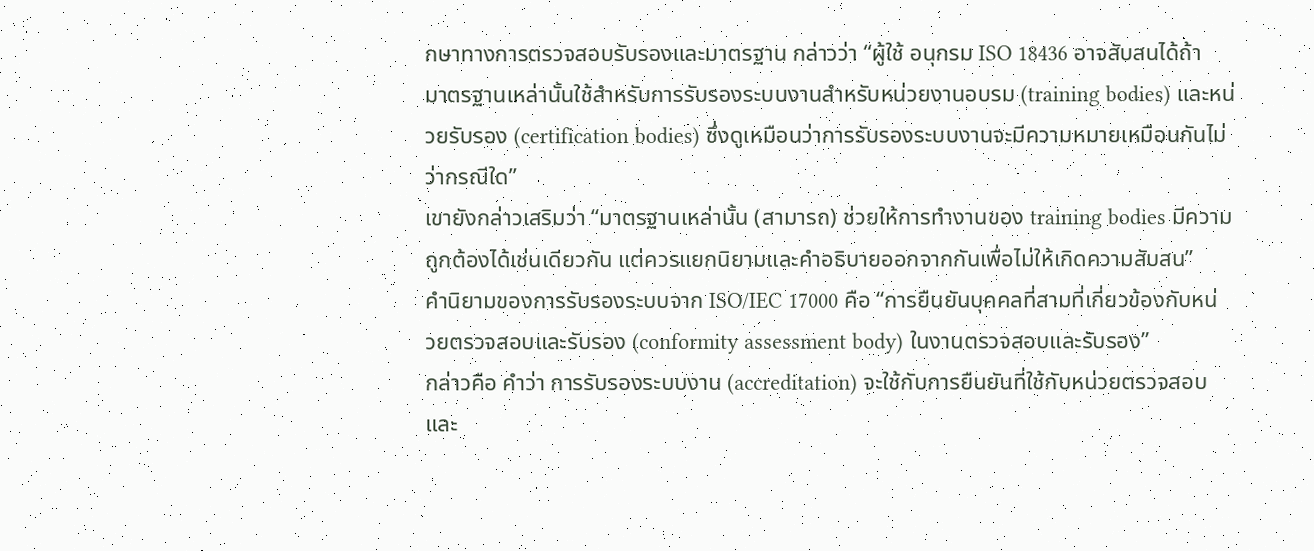กษาทางการตรวจสอบรับรองและมาตรฐาน กล่าวว่า “ผู้ใช้ อนุกรม ISO 18436 อาจสับสนได้ถ้ามาตรฐานเหล่านั้นใช้สำหรับการรับรองระบบงานสำหรับหน่วยงานอบรม (training bodies) และหน่วยรับรอง (certification bodies) ซึ่งดูเหมือนว่าการรับรองระบบงานจะมีความหมายเหมือนกันไม่ว่ากรณีใด”
เขายังกล่าวเสริมว่า “มาตรฐานเหล่านั้น (สามารถ) ช่วยให้การทำงานของ training bodies มีความถูกต้องได้เช่นเดียวกัน แต่ควรแยกนิยามและคำอธิบายออกจากกันเพื่อไม่ให้เกิดความสับสน”
คำนิยามของการรับรองระบบจาก ISO/IEC 17000 คือ “การยืนยันบุคคลที่สามที่เกี่ยวข้องกับหน่วยตรวจสอบและรับรอง (conformity assessment body) ในงานตรวจสอบและรับรอง”
กล่าวคือ คำว่า การรับรองระบบงาน (accreditation) จะใช้กับการยืนยันที่ใช้กับหน่วยตรวจสอบและ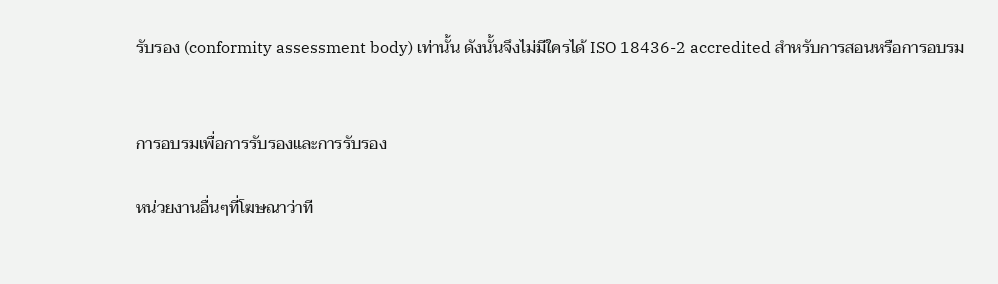รับรอง (conformity assessment body) เท่านั้น ดังนั้นจึงไม่มีใครได้ ISO 18436-2 accredited สำหรับการสอนหรือการอบรม


การอบรมเพื่อการรับรองและการรับรอง

หน่วยงานอื่นๆที่โฆษณาว่าที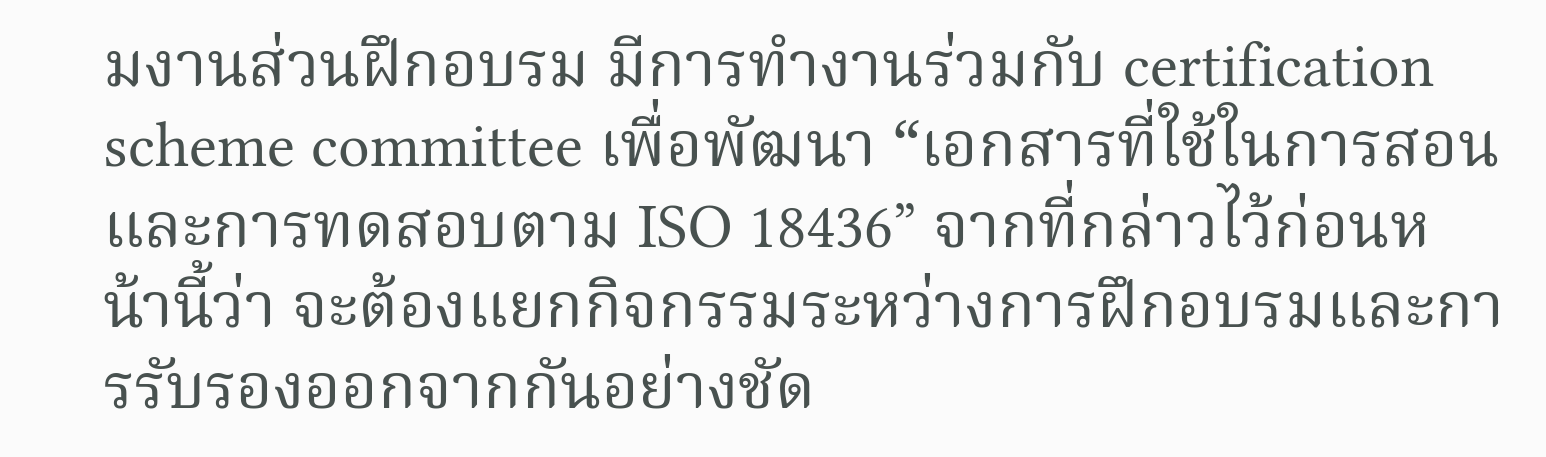มงานส่วนฝึกอบรม มีการทำงานร่วมกับ certification scheme committee เพื่อพัฒนา “เอกสารที่ใช้ในการสอน และการทดสอบตาม ISO 18436” จากที่กล่าวไว้ก่อนหน้านี้ว่า จะต้องแยกกิจกรรมระหว่างการฝึกอบรมและการรับรองออกจากกันอย่างชัด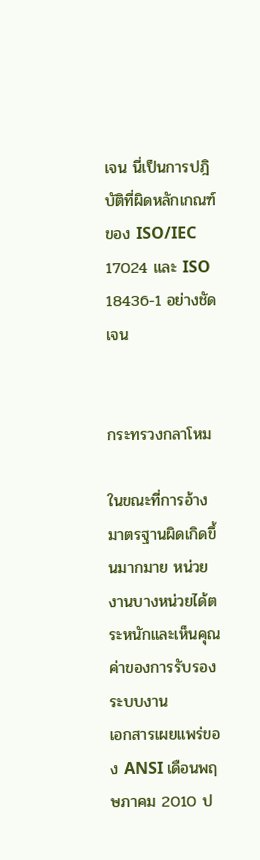เจน นี่เป็นการปฎิบัติที่ผิดหลักเกณฑ์ของ ISO/IEC 17024 และ ISO 18436-1 อย่างชัดเจน


กระทรวงกลาโหม

ในขณะที่การอ้างมาตรฐานผิดเกิดขึ้นมากมาย หน่วยงานบางหน่วยได้ตระหนักและเห็นคุณค่าของการรับรองระบบงาน
เอกสารเผยแพร่ของ ANSI เดือนพฤษภาคม 2010 ป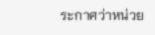ระกาศว่าหน่วย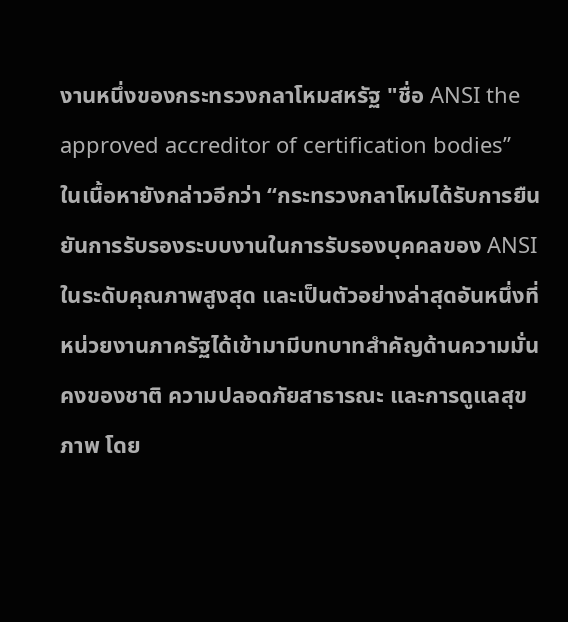งานหนึ่งของกระทรวงกลาโหมสหรัฐ "ชื่อ ANSI the approved accreditor of certification bodies”
ในเนื้อหายังกล่าวอีกว่า “กระทรวงกลาโหมได้รับการยืนยันการรับรองระบบงานในการรับรองบุคคลของ ANSI ในระดับคุณภาพสูงสุด และเป็นตัวอย่างล่าสุดอันหนึ่งที่หน่วยงานภาครัฐได้เข้ามามีบทบาทสำคัญด้านความมั่นคงของชาติ ความปลอดภัยสาธารณะ และการดูแลสุขภาพ โดย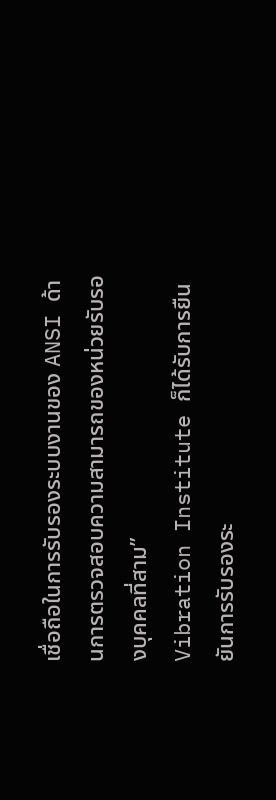เชื่อถือในการรับรองระบบงานของ ANSI ด้านการตรวจสอบความสามารถของหน่วยรับรองบุคคลที่สาม”
Vibration Institute ก็ได้รับการยืนยันการรับรองระ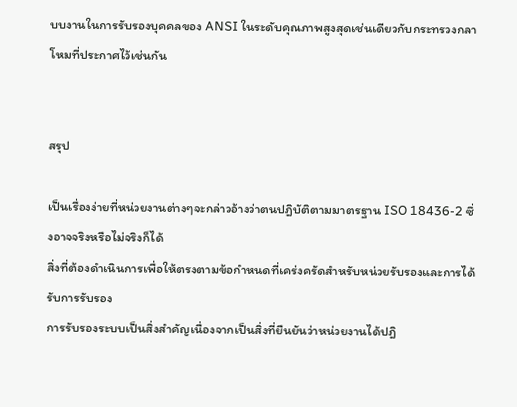บบงานในการรับรองบุคคลของ ANSI ในระดับคุณภาพสูงสุดเช่นเดียวกับกระทรวงกลาโหมที่ประกาศไว้เช่นกัน


สรุป

เป็นเรื่องง่ายที่หน่วยงานต่างๆจะกล่าวอ้างว่าตนปฎิบัติตามมาตรฐาน ISO 18436-2 ซึ่งอาจจริงหรือไม่จริงก็ได้
สิ่งที่ต้องดำเนินการเพื่อให้ตรงตามข้อกำหนดที่เคร่งครัดสำหรับหน่วยรับรองและการได้รับการรับรอง
การรับรองระบบเป็นสิ่งสำคัญเนื่องจากเป็นสิ่งที่ยืนยันว่าหน่วยงานได้ปฎิ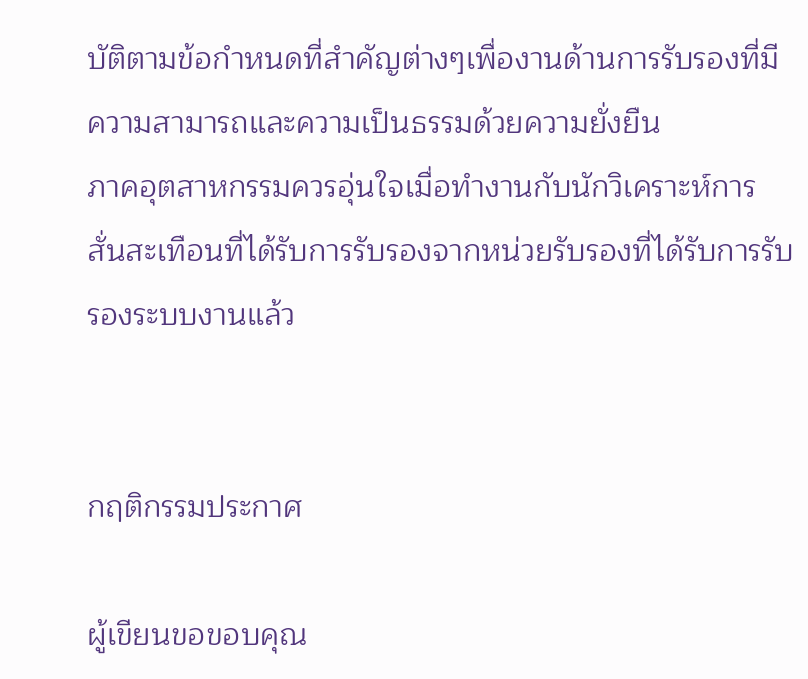บัติตามข้อกำหนดที่สำคัญต่างๆเพื่องานด้านการรับรองที่มีความสามารถและความเป็นธรรมด้วยความยั่งยืน
ภาคอุตสาหกรรมควรอุ่นใจเมื่อทำงานกับนักวิเคราะห์การสั่นสะเทือนที่ได้รับการรับรองจากหน่วยรับรองที่ได้รับการรับรองระบบงานแล้ว


กฤติกรรมประกาศ

ผู้เขียนขอขอบคุณ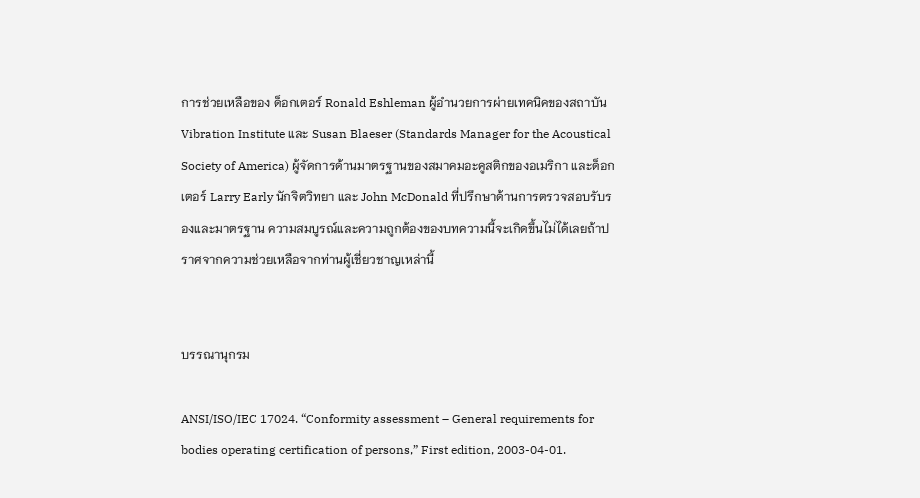การช่วยเหลือของ ด็อกเตอร์ Ronald Eshleman ผู้อำนวยการผ่ายเทคนิคของสถาบัน Vibration Institute และ Susan Blaeser (Standards Manager for the Acoustical Society of America) ผู้จัดการด้านมาตรฐานของสมาคมอะคูสติกของอเมริกา และด็อกเตอร์ Larry Early นักจิตวิทยา และ John McDonald ที่ปรึกษาด้านการตรวจสอบรับรองและมาตรฐาน ความสมบูรณ์และความถูกต้องของบทความนี้จะเกิดขึ้นไม่ได้เลยถ้าปราศจากความช่วยเหลือจากท่านผู้เชี่ยวชาญเหล่านี้


บรรณานุกรม

ANSI/ISO/IEC 17024. “Conformity assessment – General requirements for bodies operating certification of persons,” First edition, 2003-04-01.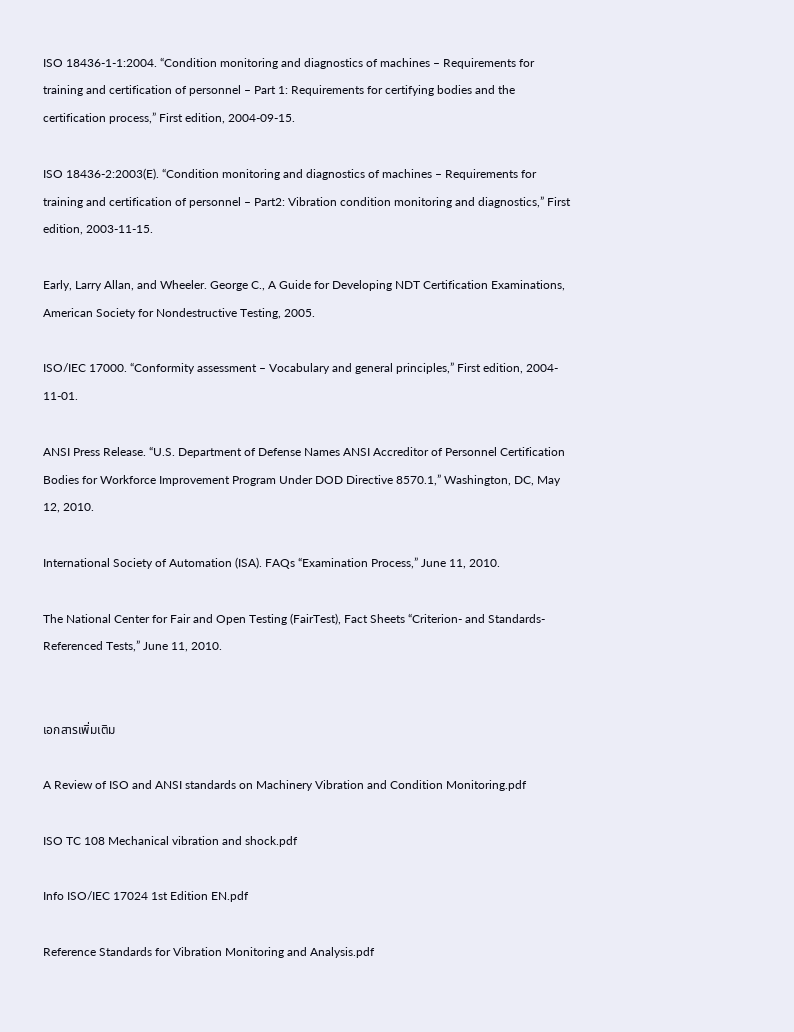ISO 18436-1-1:2004. “Condition monitoring and diagnostics of machines – Requirements for training and certification of personnel – Part 1: Requirements for certifying bodies and the certification process,” First edition, 2004-09-15.

ISO 18436-2:2003(E). “Condition monitoring and diagnostics of machines – Requirements for training and certification of personnel – Part2: Vibration condition monitoring and diagnostics,” First edition, 2003-11-15.

Early, Larry Allan, and Wheeler. George C., A Guide for Developing NDT Certification Examinations, American Society for Nondestructive Testing, 2005.

ISO/IEC 17000. “Conformity assessment – Vocabulary and general principles,” First edition, 2004- 11-01.

ANSI Press Release. “U.S. Department of Defense Names ANSI Accreditor of Personnel Certification Bodies for Workforce Improvement Program Under DOD Directive 8570.1,” Washington, DC, May 12, 2010.

International Society of Automation (ISA). FAQs “Examination Process,” June 11, 2010.

The National Center for Fair and Open Testing (FairTest), Fact Sheets “Criterion- and Standards- Referenced Tests,” June 11, 2010.


เอกสารเพิ่มเติม

A Review of ISO and ANSI standards on Machinery Vibration and Condition Monitoring.pdf

ISO TC 108 Mechanical vibration and shock.pdf

Info ISO/IEC 17024 1st Edition EN.pdf

Reference Standards for Vibration Monitoring and Analysis.pdf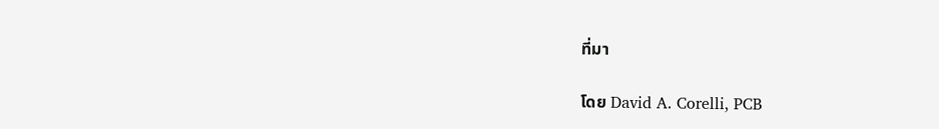ที่มา

โดย David A. Corelli, PCB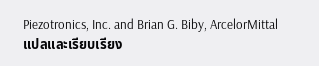Piezotronics, Inc. and Brian G. Biby, ArcelorMittal
แปลและเรียบเรียง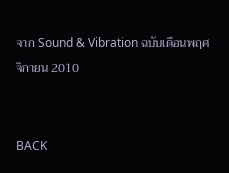จาก Sound & Vibration ฉบับเดือนพฤศจิกายน 2010


BACK